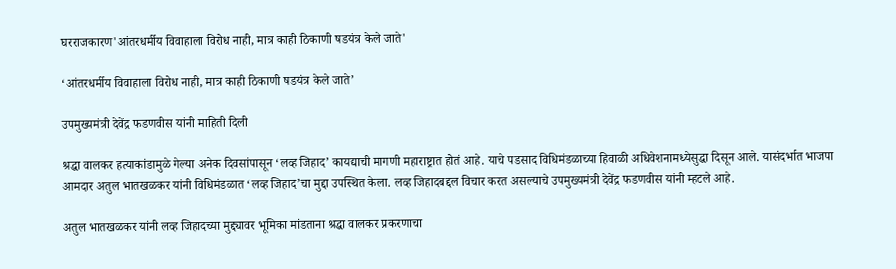घरराजकारण'आंतरधर्मीय विवाहाला विरोध नाही, मात्र काही ठिकाणी षडयंत्र केले जाते'

‘आंतरधर्मीय विवाहाला विरोध नाही, मात्र काही ठिकाणी षडयंत्र केले जाते’

उपमुख्यमंत्री देवेंद्र फडणवीस यांनी माहिती दिली

श्रद्धा वालकर हत्याकांडामुळे गेल्या अनेक दिवसांपासून ‘लव्ह जिहाद’ कायद्याची मागणी महाराष्ट्रात होतं आहे. याचे पडसाद विधिमंडळाच्या हिवाळी अधिवेशनामध्येसुद्धा दिसून आले. यासंदर्भात भाजपा आमदार अतुल भातखळकर यांनी विधिमंडळात ‘लव्ह जिहाद’चा मुद्दा उपस्थित केला. लव्ह जिहादबद्दल विचार करत असल्याचे उपमुख्यमंत्री देवेंद्र फडणवीस यांनी म्हटले आहे.

अतुल भातखळकर यांनी लव्ह जिहादच्या मुद्द्यावर भूमिका मांडताना श्रद्धा वालकर प्रकरणाचा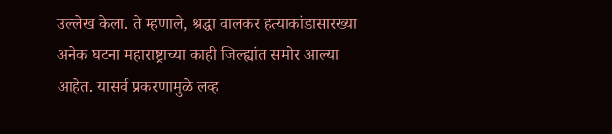उल्लेख केला. ते म्हणाले, श्रद्धा वालकर हत्याकांडासारख्या अनेक घटना महाराष्ट्राच्या काही जिल्ह्यांत समोर आल्या आहेत. यासर्व प्रकरणामुळे लव्ह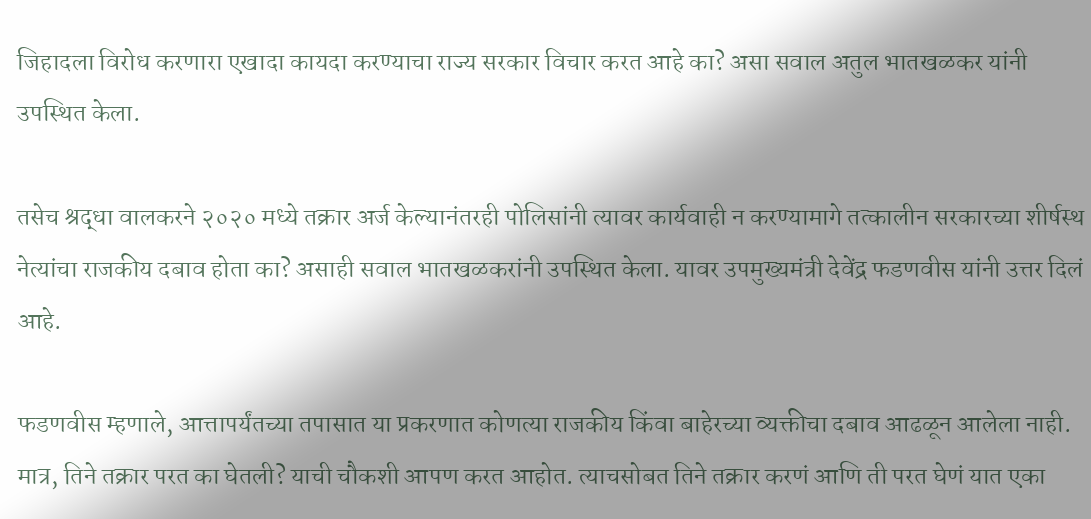जिहादला विरोध करणारा एखादा कायदा करण्याचा राज्य सरकार विचार करत आहे का? असा सवाल अतुल भातखळकर यांनी उपस्थित केला.

तसेच श्रद्धा वालकरने २०२० मध्ये तक्रार अर्ज केल्यानंतरही पोलिसांनी त्यावर कार्यवाही न करण्यामागे तत्कालीन सरकारच्या शीर्षस्थ नेत्यांचा राजकीय दबाव होता का? असाही सवाल भातखळकरांनी उपस्थित केला. यावर उपमुख्यमंत्री देवेंद्र फडणवीस यांनी उत्तर दिलं आहे.

फडणवीस म्हणाले, आत्तापर्यंतच्या तपासात या प्रकरणात कोणत्या राजकीय किंवा बाहेरच्या व्यक्तीचा दबाव आढळून आलेला नाही. मात्र, तिने तक्रार परत का घेतली? याची चौकशी आपण करत आहोत. त्याचसोबत तिने तक्रार करणं आणि ती परत घेणं यात एका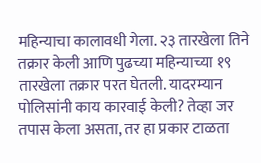महिन्याचा कालावधी गेला. २३ तारखेला तिने तक्रार केली आणि पुढच्या महिन्याच्या १९ तारखेला तक्रार परत घेतली. यादरम्यान पोलिसांनी काय कारवाई केली? तेव्हा जर तपास केला असता, तर हा प्रकार टाळता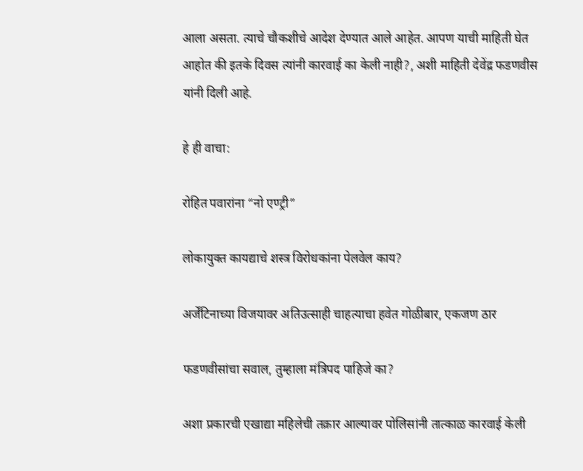आला असता. त्याचे चौकशीचे आदेश देण्यात आले आहेत. आपण याची माहिती घेत आहोत की इतके दिवस त्यांनी कारवाई का केली नाही?, अशी माहिती देवेंद्र फडणवीस यांनी दिली आहे.

हे ही वाचा:

रोहित पवारांना “नो एण्ट्री”

लोकायुक्त कायद्याचे शस्त्र विरोधकांना पेलवेल काय?

अर्जेंटिनाच्या विजयावर अतिउत्साही चाहत्याचा हवेत गोळीबार, एकजण ठार

फडणवीसांचा सवाल, तुम्हाला मंत्रिपद पाहिजे का?

अशा प्रकारची एखाद्या महिलेची तक्रार आल्यावर पोलिसांनी तात्काळ कारवाई केली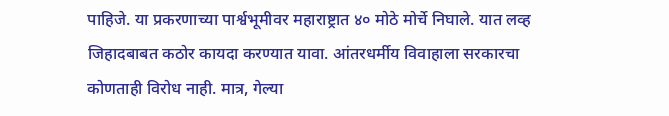पाहिजे. या प्रकरणाच्या पार्श्वभूमीवर महाराष्ट्रात ४० मोठे मोर्चे निघाले. यात लव्ह जिहादबाबत कठोर कायदा करण्यात यावा. आंतरधर्मीय विवाहाला सरकारचा कोणताही विरोध नाही. मात्र, गेल्या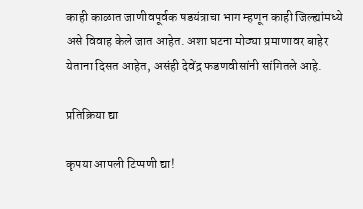काही काळात जाणीवपूर्वक षडयंत्राचा भाग म्हणून काही जिल्ह्यांमध्ये असे विवाह केले जात आहेत. अशा घटना मोठ्या प्रमाणावर बाहेर येताना दिसत आहेत, असंही देवेंद्र फडणवीसांनी सांगितले आहे.

प्रतिक्रिया द्या

कृपया आपली टिप्पणी द्या!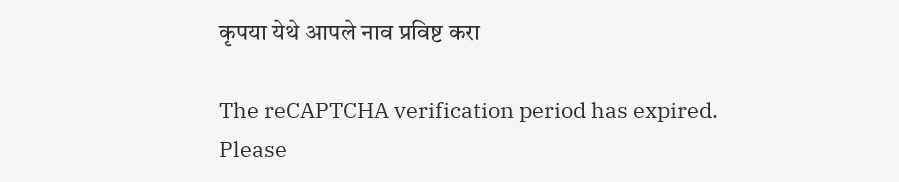कृपया येथे आपले नाव प्रविष्ट करा

The reCAPTCHA verification period has expired. Please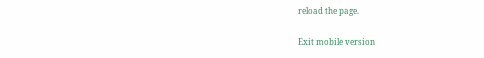reload the page.

Exit mobile version